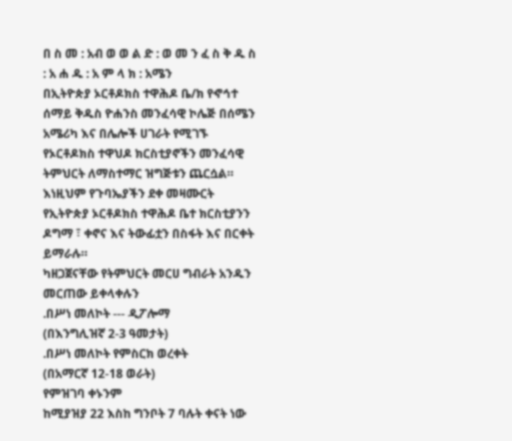በ ስ መ : አብ ወ ወ ል ድ : ወ መ ን ፈ ስ ቅ ዱ ስ : አ ሐ ዱ : አ ም ላ ክ : አሜን
በኢትዮጵያ ኦርቶዶክስ ተዋሕዶ ቤ/ክ የኆኅተ ሰማይ ቅዱስ ዮሐንስ መንፈሳዊ ኮሌጅ በሰሜን አሜሪካ እና በሌሎች ሀገራት የሚገኙ የኦርቶዶክስ ተዋህዶ ክርስቲያኖችን መንፈሳዊ ትምህርት ለማስተማር ዝግጅቱን ጨርሷል።
እነዚህም የጉባኤያችን ደቀ መዛሙርት የኢትዮጵያ ኦርቶዶክስ ተዋሕዶ ቤተ ክርስቲያንን ዶግማ ፣ ቀኖና እና ትውፊቷን በስፋት እና በርቀት ይማራሉ።
ካዘጋጀናቸው የትምህርት መርሀ ግብራት አንዱን መርጠው ይቀላቀሉን
.በሥነ መለኮት --- ዲፖሎማ
(በእንግሊዝኛ 2-3 ዓመታት)
.በሥነ መለኮት የምስርክ ወረቀት
(በአማርኛ 12-18 ወራት)
የምዝገባ ቀኑንም
ከሚያዝያ 22 እስከ ግንቦት 7 ባሉት ቀናት ነው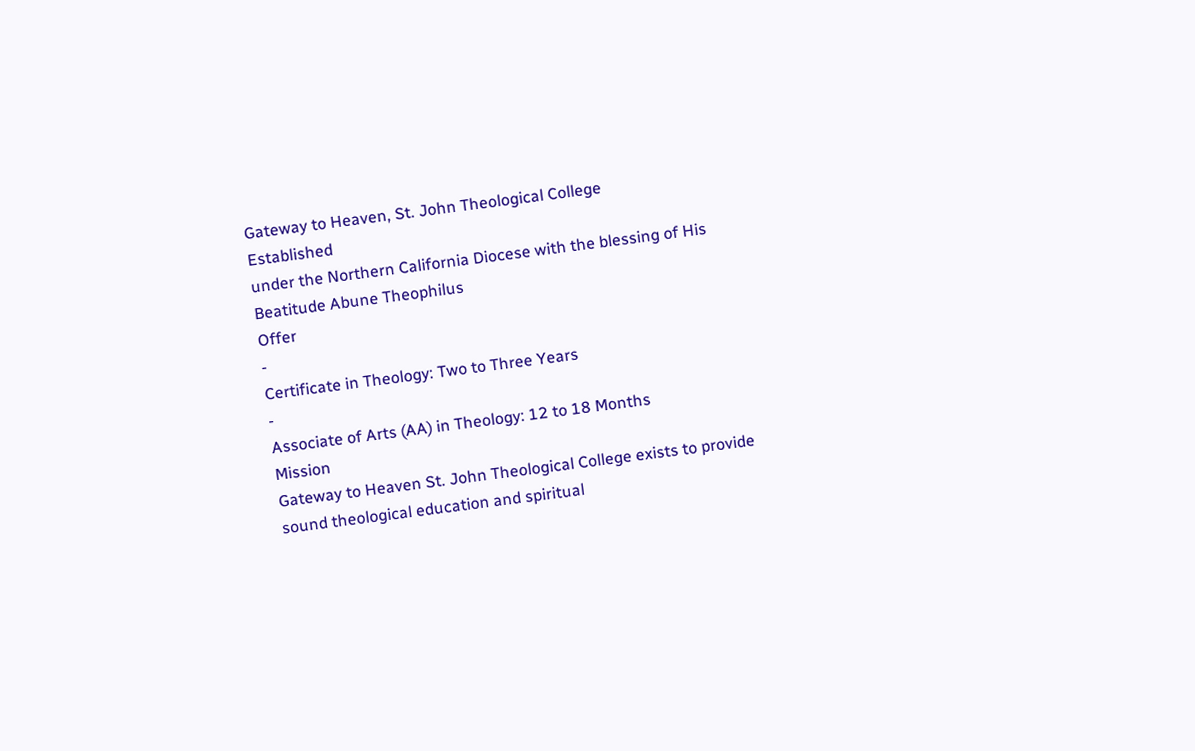Gateway to Heaven, St. John Theological College
Established
under the Northern California Diocese with the blessing of His Beatitude Abune Theophilus
Offer
-
Certificate in Theology: Two to Three Years
-
Associate of Arts (AA) in Theology: 12 to 18 Months
Mission
Gateway to Heaven St. John Theological College exists to provide sound theological education and spiritual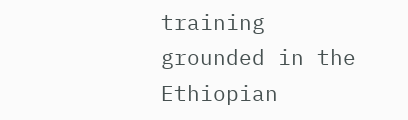training grounded in the Ethiopian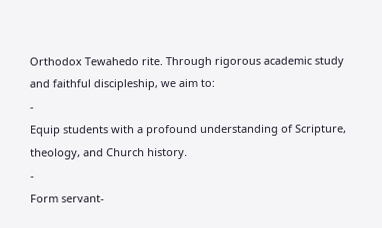Orthodox Tewahedo rite. Through rigorous academic study and faithful discipleship, we aim to:
-
Equip students with a profound understanding of Scripture, theology, and Church history.
-
Form servant-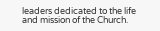leaders dedicated to the life and mission of the Church.